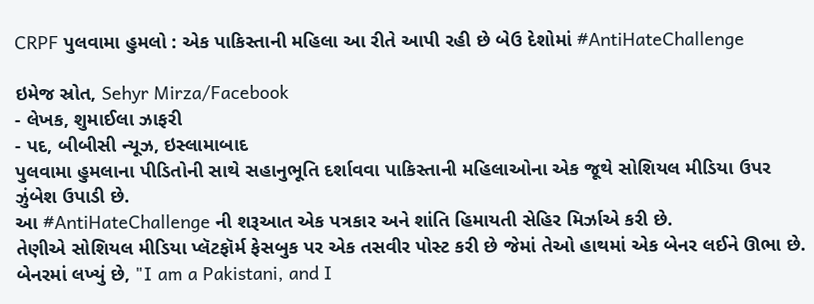CRPF પુલવામા હુમલો : એક પાકિસ્તાની મહિલા આ રીતે આપી રહી છે બેઉ દેશોમાં #AntiHateChallenge

ઇમેજ સ્રોત, Sehyr Mirza/Facebook
- લેખક, શુમાઈલા ઝાફરી
- પદ, બીબીસી ન્યૂઝ, ઇસ્લામાબાદ
પુલવામા હુમલાના પીડિતોની સાથે સહાનુભૂતિ દર્શાવવા પાકિસ્તાની મહિલાઓના એક જૂથે સોશિયલ મીડિયા ઉપર ઝુંબેશ ઉપાડી છે.
આ #AntiHateChallenge ની શરૂઆત એક પત્રકાર અને શાંતિ હિમાયતી સેહિર મિર્ઝાએ કરી છે.
તેણીએ સોશિયલ મીડિયા પ્લૅટફૉર્મ ફેસબુક પર એક તસવીર પોસ્ટ કરી છે જેમાં તેઓ હાથમાં એક બેનર લઈને ઊભા છે.
બેનરમાં લખ્યું છે, "I am a Pakistani, and I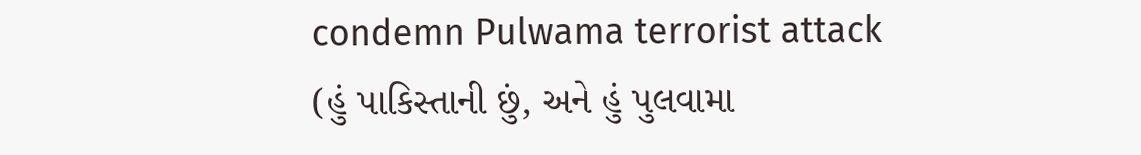condemn Pulwama terrorist attack (હું પાકિસ્તાની છું, અને હું પુલવામા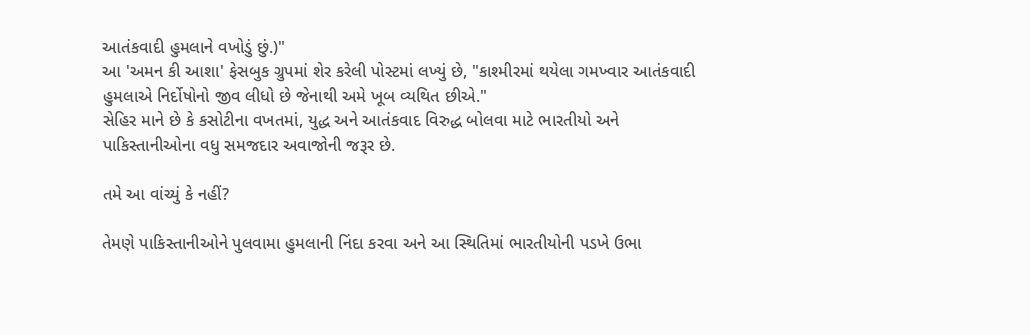આતંકવાદી હુમલાને વખોડું છું.)"
આ 'અમન કી આશા' ફેસબુક ગ્રુપમાં શેર કરેલી પોસ્ટમાં લખ્યું છે, "કાશ્મીરમાં થયેલા ગમખ્વાર આતંકવાદી હુમલાએ નિર્દોષોનો જીવ લીધો છે જેનાથી અમે ખૂબ વ્યથિત છીએ."
સેહિર માને છે કે કસોટીના વખતમાં, યુદ્ધ અને આતંકવાદ વિરુદ્ધ બોલવા માટે ભારતીયો અને પાકિસ્તાનીઓના વધુ સમજદાર અવાજોની જરૂર છે.

તમે આ વાંચ્યું કે નહીં?

તેમણે પાકિસ્તાનીઓને પુલવામા હુમલાની નિંદા કરવા અને આ સ્થિતિમાં ભારતીયોની પડખે ઉભા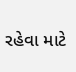રહેવા માટે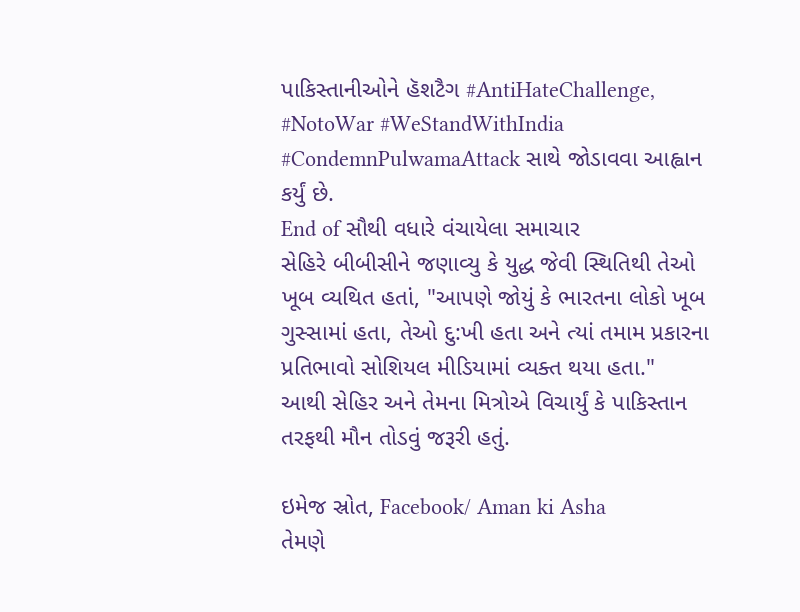પાકિસ્તાનીઓને હૅશટૈગ #AntiHateChallenge, #NotoWar #WeStandWithIndia #CondemnPulwamaAttack સાથે જોડાવવા આહ્વાન કર્યું છે.
End of સૌથી વધારે વંચાયેલા સમાચાર
સેહિરે બીબીસીને જણાવ્યુ કે યુદ્ધ જેવી સ્થિતિથી તેઓ ખૂબ વ્યથિત હતાં, "આપણે જોયું કે ભારતના લોકો ખૂબ ગુસ્સામાં હતા, તેઓ દુ:ખી હતા અને ત્યાં તમામ પ્રકારના પ્રતિભાવો સોશિયલ મીડિયામાં વ્યક્ત થયા હતા."
આથી સેહિર અને તેમના મિત્રોએ વિચાર્યું કે પાકિસ્તાન તરફથી મૌન તોડવું જરૂરી હતું.

ઇમેજ સ્રોત, Facebook/ Aman ki Asha
તેમણે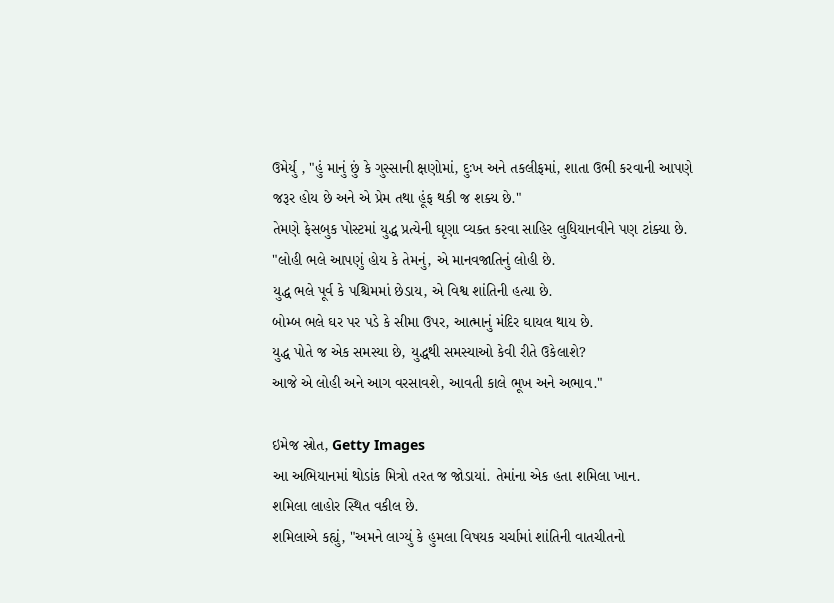ઉમેર્યુ , "હું માનું છું કે ગુસ્સાની ક્ષણોમાં, દુઃખ અને તકલીફમાં, શાતા ઉભી કરવાની આપણે જરૂર હોય છે અને એ પ્રેમ તથા હૂંફ થકી જ શક્ય છે."
તેમણે ફેસબુક પોસ્ટમાં યુદ્ધ પ્રત્યેની ઘૃણા વ્યક્ત કરવા સાહિર લુધિયાનવીને પણ ટાંક્યા છે.
"લોહી ભલે આપણું હોય કે તેમનું, એ માનવજાતિનું લોહી છે.
યુદ્ધ ભલે પૂર્વ કે પશ્ચિમમાં છેડાય, એ વિશ્વ શાંતિની હત્યા છે.
બોમ્બ ભલે ઘર પર પડે કે સીમા ઉપર, આત્માનું મંદિર ઘાયલ થાય છે.
યુદ્ધ પોતે જ એક સમસ્યા છે, યુદ્ધથી સમસ્યાઓ કેવી રીતે ઉકેલાશે?
આજે એ લોહી અને આગ વરસાવશે, આવતી કાલે ભૂખ અને અભાવ."

ઇમેજ સ્રોત, Getty Images
આ અભિયાનમાં થોડાંક મિત્રો તરત જ જોડાયાં. તેમાંના એક હતા શમિલા ખાન.
શમિલા લાહોર સ્થિત વકીલ છે.
શમિલાએ કહ્યું, "અમને લાગ્યું કે હુમલા વિષયક ચર્ચામાં શાંતિની વાતચીતનો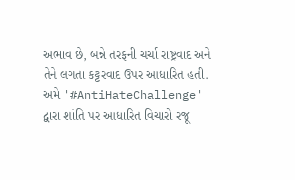અભાવ છે, બન્ને તરફની ચર્ચા રાષ્ટ્રવાદ અને તેને લગતા કટ્ટરવાદ ઉપર આધારિત હતી. અમે '#AntiHateChallenge' દ્વારા શાંતિ પર આધારિત વિચારો રજૂ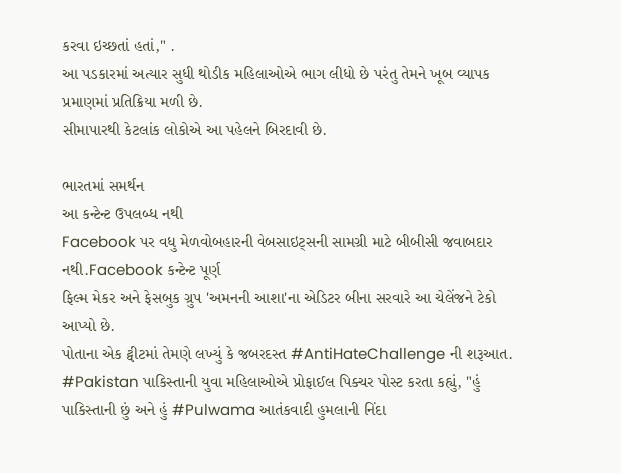કરવા ઇચ્છતાં હતાં," .
આ પડકારમાં અત્યાર સુધી થોડીક મહિલાઓએ ભાગ લીધો છે પરંતુ તેમને ખૂબ વ્યાપક પ્રમાણમાં પ્રતિક્રિયા મળી છે.
સીમાપારથી કેટલાંક લોકોએ આ પહેલને બિરદાવી છે.

ભારતમાં સમર્થન
આ કન્ટેન્ટ ઉપલબ્ધ નથી
Facebook પર વધુ મેળવોબહારની વેબસાઇટ્સની સામગ્રી માટે બીબીસી જવાબદાર નથી.Facebook કન્ટેન્ટ પૂર્ણ
ફિલ્મ મેકર અને ફેસબુક ગ્રુપ 'અમનની આશા'ના એડિટર બીના સરવારે આ ચેલેંજને ટેકો આપ્યો છે.
પોતાના એક ટ્વીટમાં તેમણે લખ્યું કે જબરદસ્ત #AntiHateChallenge ની શરૂઆત. #Pakistan પાકિસ્તાની યુવા મહિલાઓએ પ્રોફાઈલ પિક્ચર પોસ્ટ કરતા કહ્યું, "હું પાકિસ્તાની છું અને હું #Pulwama આતંકવાદી હુમલાની નિંદા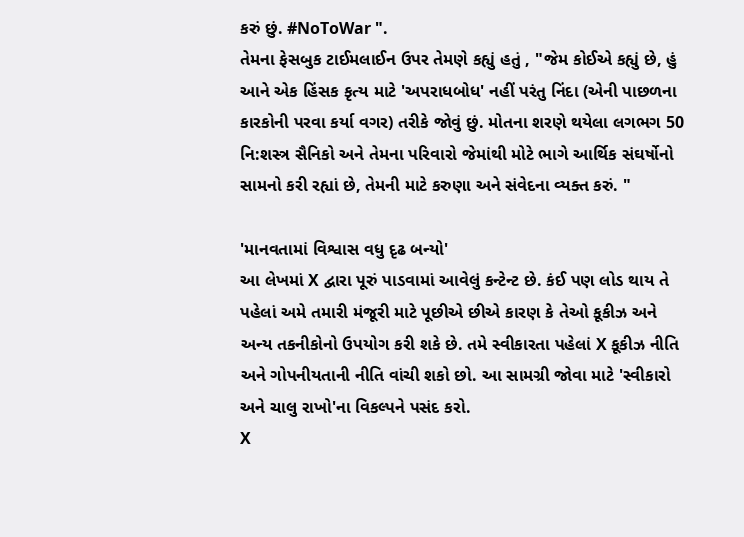કરું છું. #NoToWar ".
તેમના ફેસબુક ટાઈમલાઈન ઉપર તેમણે કહ્યું હતું , "જેમ કોઈએ કહ્યું છે, હું આને એક હિંસક કૃત્ય માટે 'અપરાધબોધ' નહીં પરંતુ નિંદા (એની પાછળના કારકોની પરવા કર્યા વગર) તરીકે જોવું છું. મોતના શરણે થયેલા લગભગ 50 નિ:શસ્ત્ર સૈનિકો અને તેમના પરિવારો જેમાંથી મોટે ભાગે આર્થિક સંઘર્ષોનો સામનો કરી રહ્યાં છે, તેમની માટે કરુણા અને સંવેદના વ્યક્ત કરું. "

'માનવતામાં વિશ્વાસ વધુ દૃઢ બન્યો'
આ લેખમાં X દ્વારા પૂરું પાડવામાં આવેલું કન્ટેન્ટ છે. કંઈ પણ લોડ થાય તે પહેલાં અમે તમારી મંજૂરી માટે પૂછીએ છીએ કારણ કે તેઓ કૂકીઝ અને અન્ય તકનીકોનો ઉપયોગ કરી શકે છે. તમે સ્વીકારતા પહેલાં X કૂકીઝ નીતિ અને ગોપનીયતાની નીતિ વાંચી શકો છો. આ સામગ્રી જોવા માટે 'સ્વીકારો અને ચાલુ રાખો'ના વિકલ્પને પસંદ કરો.
X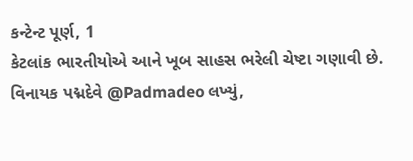કન્ટેન્ટ પૂર્ણ, 1
કેટલાંક ભારતીયોએ આને ખૂબ સાહસ ભરેલી ચેષ્ટા ગણાવી છે.
વિનાયક પદ્મદેવે @Padmadeo લખ્યું,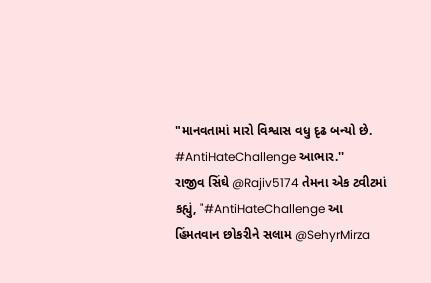"માનવતામાં મારો વિશ્વાસ વધુ દૃઢ બન્યો છે. #AntiHateChallenge આભાર.''
રાજીવ સિંઘે @Rajiv5174 તેમના એક ટ્વીટમાં કહ્યું, "#AntiHateChallenge આ હિંમતવાન છોકરીને સલામ @SehyrMirza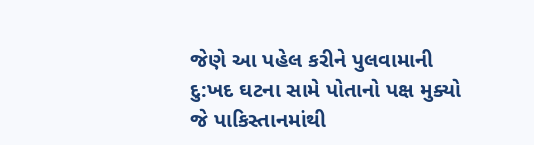જેણે આ પહેલ કરીને પુલવામાની દુ:ખદ ઘટના સામે પોતાનો પક્ષ મુક્યો જે પાકિસ્તાનમાંથી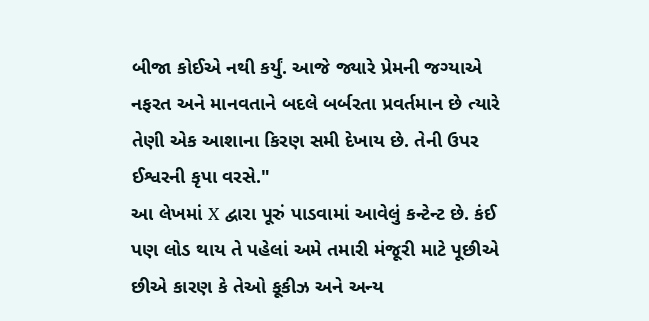બીજા કોઈએ નથી કર્યું. આજે જ્યારે પ્રેમની જગ્યાએ નફરત અને માનવતાને બદલે બર્બરતા પ્રવર્તમાન છે ત્યારે તેણી એક આશાના કિરણ સમી દેખાય છે. તેની ઉપર ઈશ્વરની કૃપા વરસે."
આ લેખમાં X દ્વારા પૂરું પાડવામાં આવેલું કન્ટેન્ટ છે. કંઈ પણ લોડ થાય તે પહેલાં અમે તમારી મંજૂરી માટે પૂછીએ છીએ કારણ કે તેઓ કૂકીઝ અને અન્ય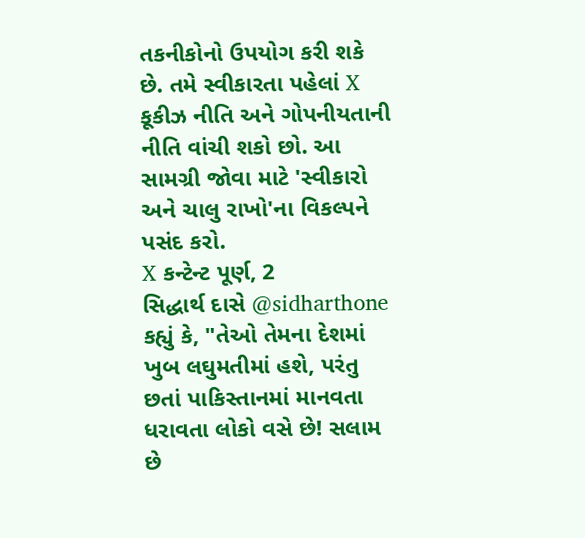તકનીકોનો ઉપયોગ કરી શકે છે. તમે સ્વીકારતા પહેલાં X કૂકીઝ નીતિ અને ગોપનીયતાની નીતિ વાંચી શકો છો. આ સામગ્રી જોવા માટે 'સ્વીકારો અને ચાલુ રાખો'ના વિકલ્પને પસંદ કરો.
X કન્ટેન્ટ પૂર્ણ, 2
સિદ્ધાર્થ દાસે @sidharthone કહ્યું કે, "તેઓ તેમના દેશમાં ખુબ લઘુમતીમાં હશે, પરંતુ છતાં પાકિસ્તાનમાં માનવતા ધરાવતા લોકો વસે છે! સલામ છે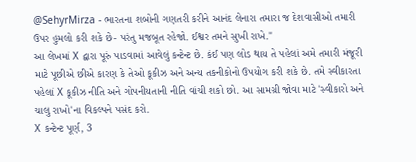@SehyrMirza - ભારતના શબોની ગણતરી કરીને આનંદ લેનારા તમારા જ દેશવાસીઓ તમારી ઉપર હુમલો કરી શકે છે- પરંતુ મજબૂત રહેજો. ઈશ્વર તમને સુખી રાખે."
આ લેખમાં X દ્વારા પૂરું પાડવામાં આવેલું કન્ટેન્ટ છે. કંઈ પણ લોડ થાય તે પહેલાં અમે તમારી મંજૂરી માટે પૂછીએ છીએ કારણ કે તેઓ કૂકીઝ અને અન્ય તકનીકોનો ઉપયોગ કરી શકે છે. તમે સ્વીકારતા પહેલાં X કૂકીઝ નીતિ અને ગોપનીયતાની નીતિ વાંચી શકો છો. આ સામગ્રી જોવા માટે 'સ્વીકારો અને ચાલુ રાખો'ના વિકલ્પને પસંદ કરો.
X કન્ટેન્ટ પૂર્ણ, 3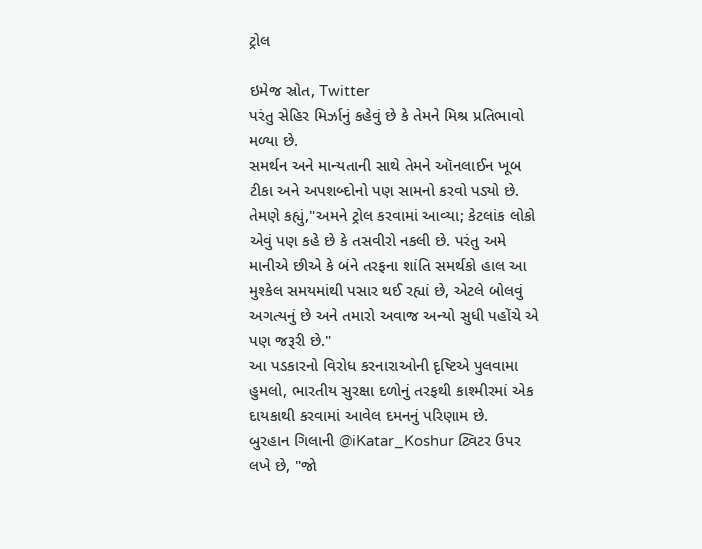ટ્રોલ

ઇમેજ સ્રોત, Twitter
પરંતુ સેહિર મિર્ઝાનું કહેવું છે કે તેમને મિશ્ર પ્રતિભાવો મળ્યા છે.
સમર્થન અને માન્યતાની સાથે તેમને ઑનલાઈન ખૂબ ટીકા અને અપશબ્દોનો પણ સામનો કરવો પડ્યો છે.
તેમણે કહ્યું,"અમને ટ્રોલ કરવામાં આવ્યા; કેટલાંક લોકો એવું પણ કહે છે કે તસવીરો નકલી છે. પરંતુ અમે માનીએ છીએ કે બંને તરફના શાંતિ સમર્થકો હાલ આ મુશ્કેલ સમયમાંથી પસાર થઈ રહ્યાં છે, એટલે બોલવું અગત્યનું છે અને તમારો અવાજ અન્યો સુધી પહોંચે એ પણ જરૂરી છે."
આ પડકારનો વિરોધ કરનારાઓની દૃષ્ટિએ પુલવામા હુમલો, ભારતીય સુરક્ષા દળોનું તરફથી કાશ્મીરમાં એક દાયકાથી કરવામાં આવેલ દમનનું પરિણામ છે.
બુરહાન ગિલાની @iKatar_Koshur ટ્વિટર ઉપર લખે છે, "જો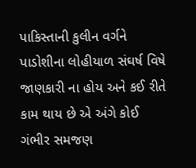પાકિસ્તાની કુલીન વર્ગને પાડોશીના લોહીયાળ સંઘર્ષ વિષે જાણકારી ના હોય અને કઈ રીતે કામ થાય છે એ અંગે કોઈ ગંભીર સમજણ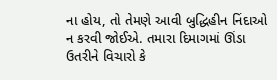ના હોય, તો તેમણે આવી બુદ્ધિહીન નિંદાઓ ન કરવી જોઈએ. તમારા દિમાગમાં ઊંડા ઉતરીને વિચારો કે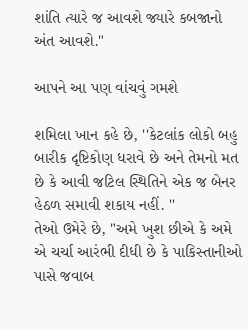શાંતિ ત્યારે જ આવશે જ્યારે કબજાનો અંત આવશે."

આપને આ પણ વાંચવું ગમશે

શમિલા ખાન કહે છે, ''કેટલાંક લોકો બહુ બારીક દૃષ્ટિકોણ ધરાવે છે અને તેમનો મત છે કે આવી જટિલ સ્થિતિને એક જ બેનર હેઠળ સમાવી શકાય નહીં. ''
તેઓ ઉમેરે છે, "અમે ખુશ છીએ કે અમે એ ચર્ચા આરંભી દીધી છે કે પાકિસ્તાનીઓ પાસે જવાબ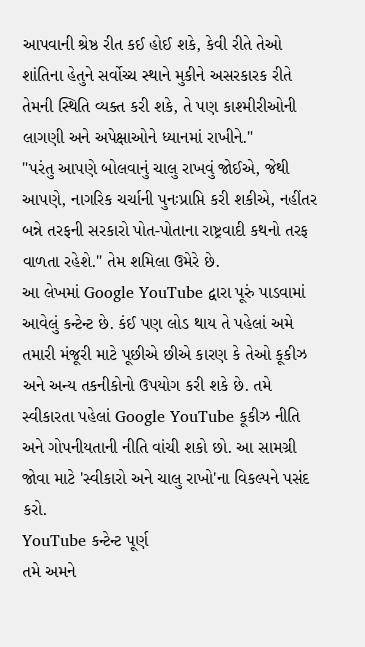આપવાની શ્રેષ્ઠ રીત કઈ હોઈ શકે, કેવી રીતે તેઓ શાંતિના હેતુને સર્વોચ્ચ સ્થાને મુકીને અસરકારક રીતે તેમની સ્થિતિ વ્યક્ત કરી શકે, તે પણ કાશ્મીરીઓની લાગણી અને અપેક્ષાઓને ધ્યાનમાં રાખીને."
"પરંતુ આપણે બોલવાનું ચાલુ રાખવું જોઈએ, જેથી આપણે, નાગરિક ચર્ચાની પુનઃપ્રાપ્તિ કરી શકીએ, નહીંતર બન્ને તરફની સરકારો પોત-પોતાના રાષ્ટ્રવાદી કથનો તરફ વાળતા રહેશે." તેમ શમિલા ઉમેરે છે.
આ લેખમાં Google YouTube દ્વારા પૂરું પાડવામાં આવેલું કન્ટેન્ટ છે. કંઈ પણ લોડ થાય તે પહેલાં અમે તમારી મંજૂરી માટે પૂછીએ છીએ કારણ કે તેઓ કૂકીઝ અને અન્ય તકનીકોનો ઉપયોગ કરી શકે છે. તમે સ્વીકારતા પહેલાં Google YouTube કૂકીઝ નીતિ અને ગોપનીયતાની નીતિ વાંચી શકો છો. આ સામગ્રી જોવા માટે 'સ્વીકારો અને ચાલુ રાખો'ના વિકલ્પને પસંદ કરો.
YouTube કન્ટેન્ટ પૂર્ણ
તમે અમને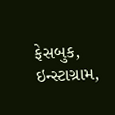ફેસબુક, ઇન્સ્ટાગ્રામ,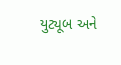યુટ્યૂબ અને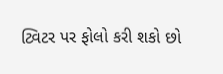ટ્વિટર પર ફોલો કરી શકો છો